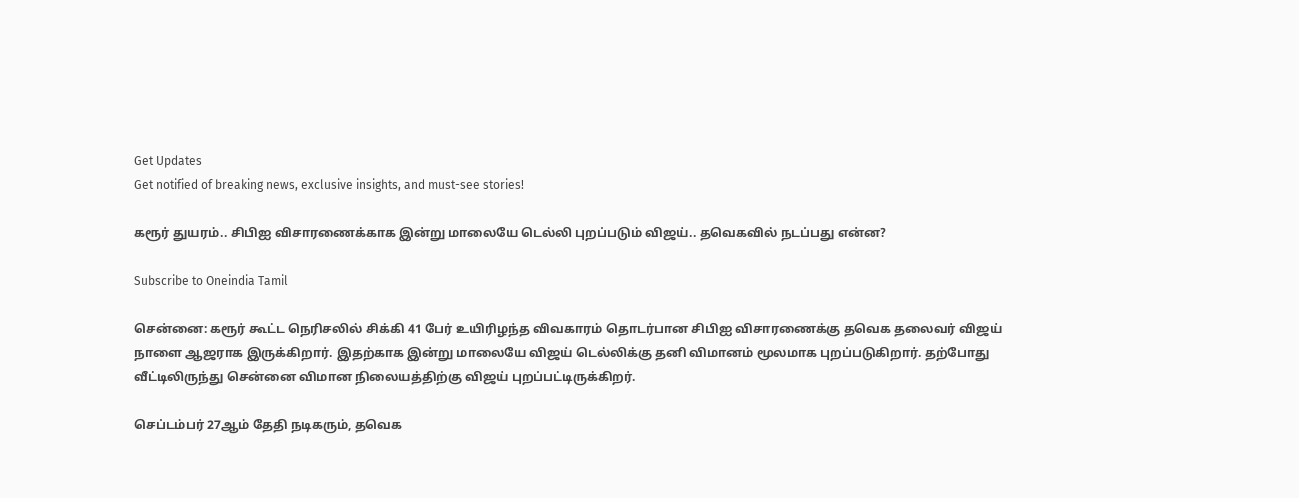Get Updates
Get notified of breaking news, exclusive insights, and must-see stories!

கரூர் துயரம்.. சிபிஐ விசாரணைக்காக இன்று மாலையே டெல்லி புறப்படும் விஜய்.. தவெகவில் நடப்பது என்ன?

Subscribe to Oneindia Tamil

சென்னை: கரூர் கூட்ட நெரிசலில் சிக்கி 41 பேர் உயிரிழந்த விவகாரம் தொடர்பான சிபிஐ விசாரணைக்கு தவெக தலைவர் விஜய் நாளை ஆஜராக இருக்கிறார். இதற்காக இன்று மாலையே விஜய் டெல்லிக்கு தனி விமானம் மூலமாக புறப்படுகிறார். தற்போது வீட்டிலிருந்து சென்னை விமான நிலையத்திற்கு விஜய் புறப்பட்டிருக்கிறர்.

செப்டம்பர் 27ஆம் தேதி நடிகரும், தவெக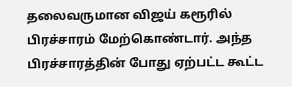தலைவருமான விஜய் கரூரில் பிரச்சாரம் மேற்கொண்டார். அந்த பிரச்சாரத்தின் போது ஏற்பட்ட கூட்ட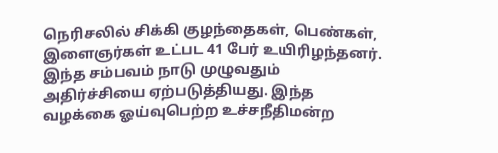நெரிசலில் சிக்கி குழந்தைகள், பெண்கள், இளைஞர்கள் உட்பட 41 பேர் உயிரிழந்தனர். இந்த சம்பவம் நாடு முழுவதும் அதிர்ச்சியை ஏற்படுத்தியது. இந்த வழக்கை ஓய்வுபெற்ற உச்சநீதிமன்ற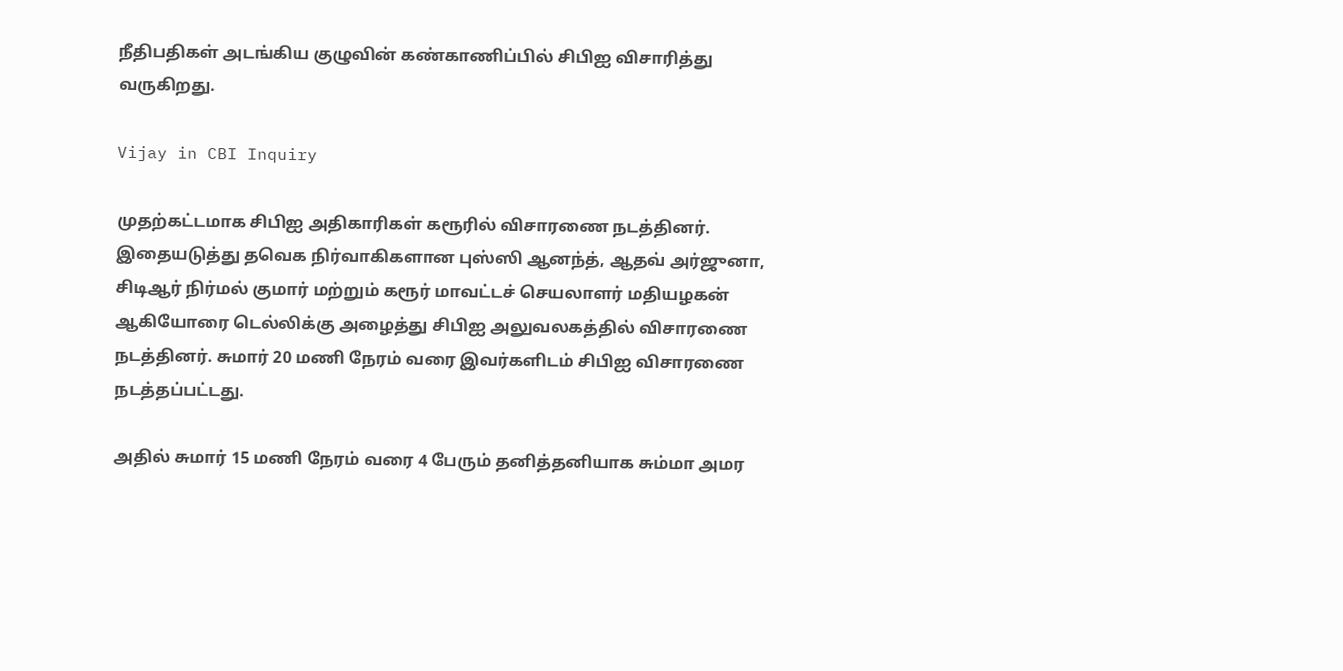நீதிபதிகள் அடங்கிய குழுவின் கண்காணிப்பில் சிபிஐ விசாரித்து வருகிறது.

Vijay in CBI Inquiry

முதற்கட்டமாக சிபிஐ அதிகாரிகள் கரூரில் விசாரணை நடத்தினர். இதையடுத்து தவெக நிர்வாகிகளான புஸ்ஸி ஆனந்த், ஆதவ் அர்ஜுனா, சிடிஆர் நிர்மல் குமார் மற்றும் கரூர் மாவட்டச் செயலாளர் மதியழகன் ஆகியோரை டெல்லிக்கு அழைத்து சிபிஐ அலுவலகத்தில் விசாரணை நடத்தினர். சுமார் 20 மணி நேரம் வரை இவர்களிடம் சிபிஐ விசாரணை நடத்தப்பட்டது.

அதில் சுமார் 15 மணி நேரம் வரை 4 பேரும் தனித்தனியாக சும்மா அமர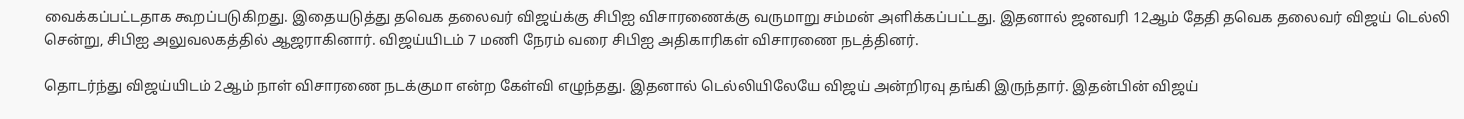வைக்கப்பட்டதாக கூறப்படுகிறது. இதையடுத்து தவெக தலைவர் விஜய்க்கு சிபிஐ விசாரணைக்கு வருமாறு சம்மன் அளிக்கப்பட்டது. இதனால் ஜனவரி 12ஆம் தேதி தவெக தலைவர் விஜய் டெல்லி சென்று, சிபிஐ அலுவலகத்தில் ஆஜராகினார். விஜய்யிடம் 7 மணி நேரம் வரை சிபிஐ அதிகாரிகள் விசாரணை நடத்தினர்.

தொடர்ந்து விஜய்யிடம் 2ஆம் நாள் விசாரணை நடக்குமா என்ற கேள்வி எழுந்தது. இதனால் டெல்லியிலேயே விஜய் அன்றிரவு தங்கி இருந்தார். இதன்பின் விஜய்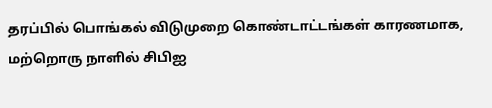தரப்பில் பொங்கல் விடுமுறை கொண்டாட்டங்கள் காரணமாக, மற்றொரு நாளில் சிபிஐ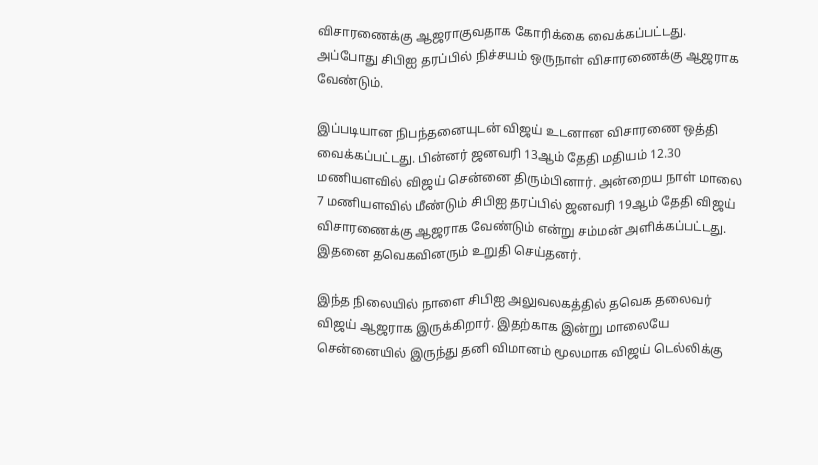விசாரணைக்கு ஆஜராகுவதாக கோரிக்கை வைக்கப்பட்டது. அப்போது சிபிஐ தரப்பில் நிச்சயம் ஒருநாள் விசாரணைக்கு ஆஜராக வேண்டும்.

இப்படியான நிபந்தனையுடன் விஜய் உடனான விசாரணை ஒத்தி வைக்கப்பட்டது. பின்னர் ஜனவரி 13ஆம் தேதி மதியம் 12.30 மணியளவில் விஜய் சென்னை திரும்பினார். அன்றைய நாள் மாலை 7 மணியளவில் மீண்டும் சிபிஐ தரப்பில் ஜனவரி 19ஆம் தேதி விஜய் விசாரணைக்கு ஆஜராக வேண்டும் என்று சம்மன் அளிக்கப்பட்டது. இதனை தவெகவினரும் உறுதி செய்தனர்.

இந்த நிலையில் நாளை சிபிஐ அலுவலகத்தில் தவெக தலைவர் விஜய் ஆஜராக இருக்கிறார். இதற்காக இன்று மாலையே சென்னையில் இருந்து தனி விமானம் மூலமாக விஜய் டெல்லிக்கு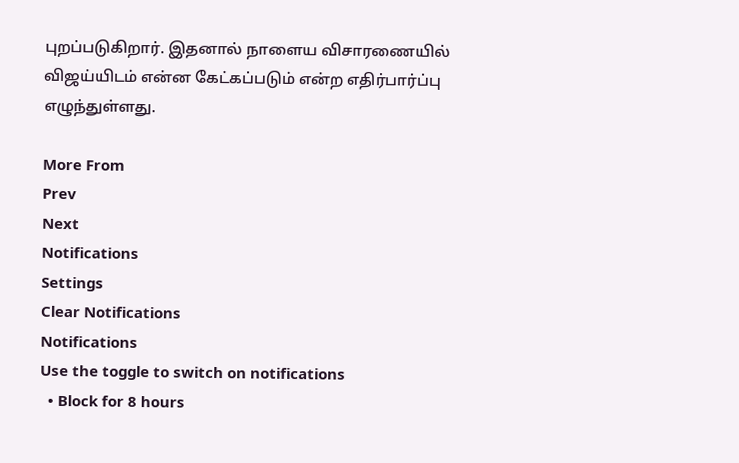புறப்படுகிறார். இதனால் நாளைய விசாரணையில் விஜய்யிடம் என்ன கேட்கப்படும் என்ற எதிர்பார்ப்பு எழுந்துள்ளது.

More From
Prev
Next
Notifications
Settings
Clear Notifications
Notifications
Use the toggle to switch on notifications
  • Block for 8 hours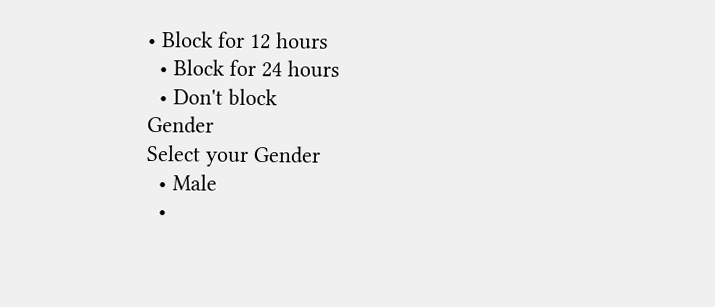• Block for 12 hours
  • Block for 24 hours
  • Don't block
Gender
Select your Gender
  • Male
  •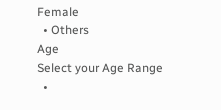Female
  • Others
Age
Select your Age Range
  •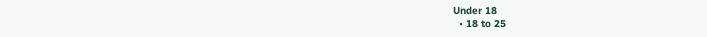Under 18
  • 18 to 25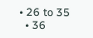• 26 to 35
  • 36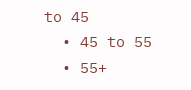to 45
  • 45 to 55
  • 55+